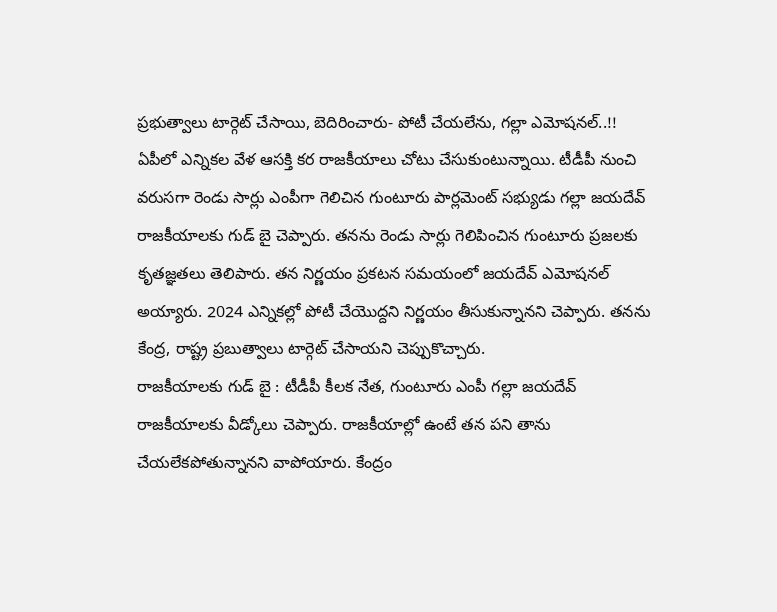ప్రభుత్వాలు టార్గెట్ చేసాయి, బెదిరించారు- పోటీ చేయలేను, గల్లా ఎమోషనల్..!!
ఏపీలో ఎన్నికల వేళ ఆసక్తి కర రాజకీయాలు చోటు చేసుకుంటున్నాయి. టీడీపీ నుంచి వరుసగా రెండు సార్లు ఎంపీగా గెలిచిన గుంటూరు పార్లమెంట్ సభ్యుడు గల్లా జయదేవ్ రాజకీయాలకు గుడ్ బై చెప్పారు. తనను రెండు సార్లు గెలిపించిన గుంటూరు ప్రజలకు కృతజ్ఞతలు తెలిపారు. తన నిర్ణయం ప్రకటన సమయంలో జయదేవ్ ఎమోషనల్ అయ్యారు. 2024 ఎన్నికల్లో పోటీ చేయొద్దని నిర్ణయం తీసుకున్నానని చెప్పారు. తనను కేంద్ర, రాష్ట్ర ప్రబుత్వాలు టార్గెట్ చేసాయని చెప్పుకొచ్చారు.
రాజకీయాలకు గుడ్ బై : టీడీపీ కీలక నేత, గుంటూరు ఎంపీ గల్లా జయదేవ్ రాజకీయాలకు వీడ్కోలు చెప్పారు. రాజకీయాల్లో ఉంటే తన పని తాను చేయలేకపోతున్నానని వాపోయారు. కేంద్రం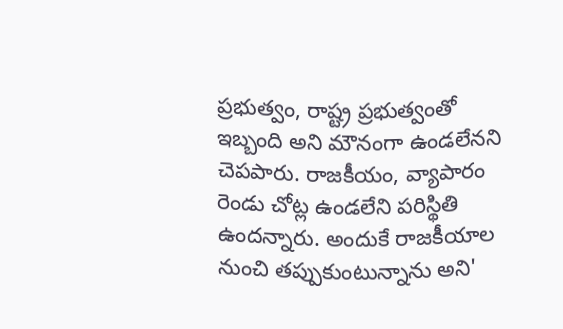ప్రభుత్వం, రాష్ట్ర ప్రభుత్వంతో ఇబ్బంది అని మౌనంగా ఉండలేనని చెపపారు. రాజకీయం, వ్యాపారం రెండు చోట్ల ఉండలేని పరిస్థితి ఉందన్నారు. అందుకే రాజకీయాల నుంచి తప్పుకుంటున్నాను అని'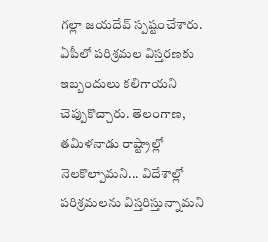గల్లా జయదేవ్ స్పష్టంచేశారు. ఏపీలో పరిశ్రమల విస్తరణకు ఇబ్బందులు కలిగాయని చెప్పుకొచ్చారు. తెలంగాణ, తమిళనాడు రాష్ట్రాల్లో నెలకొల్పామని... విదేశాల్లో పరిశ్రమలను విస్తరిస్తున్నామని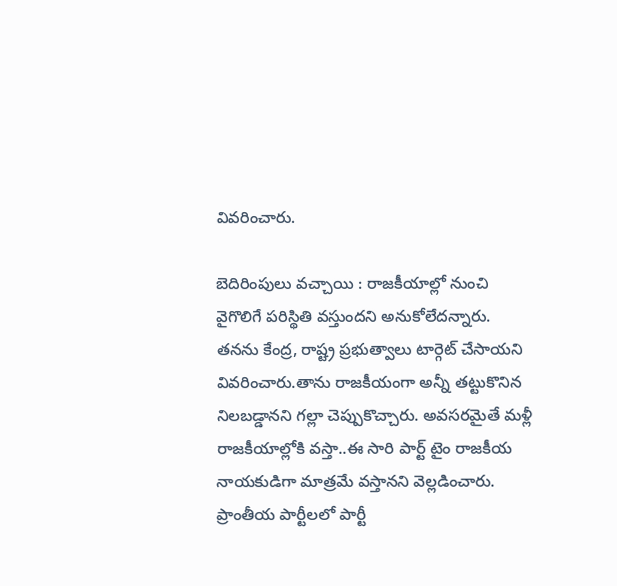వివరించారు.

బెదిరింపులు వచ్చాయి : రాజకీయాల్లో నుంచి వైగొలిగే పరిస్థితి వస్తుందని అనుకోలేదన్నారు. తనను కేంద్ర, రాష్ట్ర ప్రభుత్వాలు టార్గెట్ చేసాయని వివరించారు.తాను రాజకీయంగా అన్నీ తట్టుకొనిన నిలబడ్డానని గల్లా చెప్పుకొచ్చారు. అవసరమైతే మళ్లీ రాజకీయాల్లోకి వస్తా..ఈ సారి పార్ట్ టైం రాజకీయ నాయకుడిగా మాత్రమే వస్తానని వెల్లడించారు. ప్రాంతీయ పార్టీలలో పార్టీ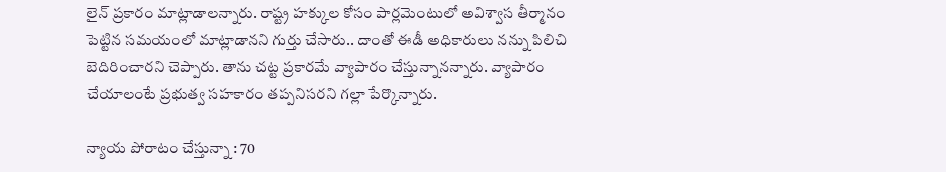లైన్ ప్రకారం మాట్లాడాలన్నారు. రాష్ట్ర హక్కుల కోసం పార్లమెంటులో అవిశ్వాస తీర్మానం పెట్టిన సమయంలో మాట్లాడానని గుర్తు చేసారు.. దాంతో ఈడీ అధికారులు నన్ను పిలిచి బెదిరించారని చెప్పారు. తాను చట్ట ప్రకారమే వ్యాపారం చేస్తున్నానన్నారు. వ్యాపారం చేయాలంటే ప్రభుత్వ సహకారం తప్పనిసరని గల్లా పేర్కొన్నారు.

న్యాయ పోరాటం చేస్తున్నా : 70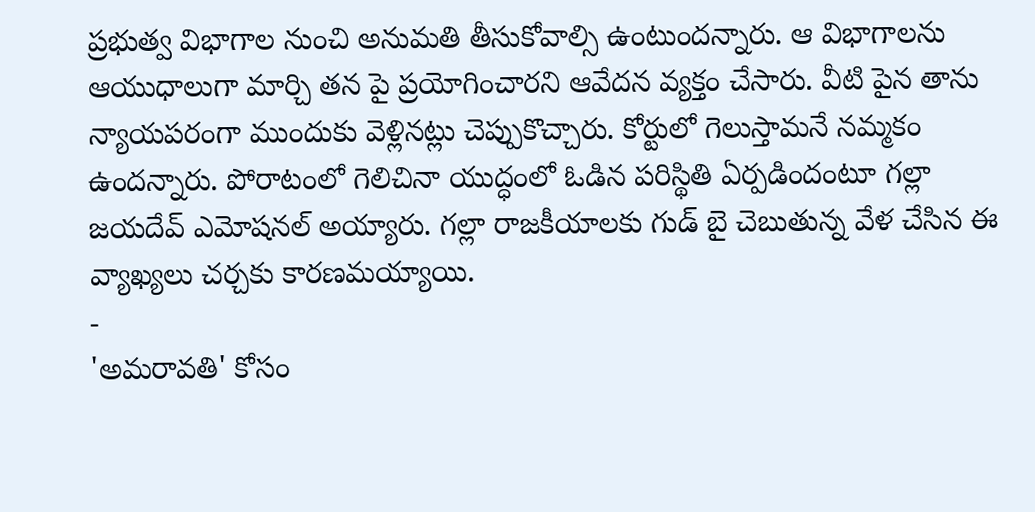ప్రభుత్వ విభాగాల నుంచి అనుమతి తీసుకోవాల్సి ఉంటుందన్నారు. ఆ విభాగాలను ఆయుధాలుగా మార్చి తన పై ప్రయోగించారని ఆవేదన వ్యక్తం చేసారు. వీటి పైన తాను న్యాయపరంగా ముందుకు వెళ్లినట్లు చెప్పుకొచ్చారు. కోర్టులో గెలుస్తామనే నమ్మకం ఉందన్నారు. పోరాటంలో గెలిచినా యుద్ధంలో ఓడిన పరిస్థితి ఏర్పడిందంటూ గల్లా జయదేవ్ ఎమోషనల్ అయ్యారు. గల్లా రాజకీయాలకు గుడ్ బై చెబుతున్న వేళ చేసిన ఈ వ్యాఖ్యలు చర్చకు కారణమయ్యాయి.
-
'అమరావతి' కోసం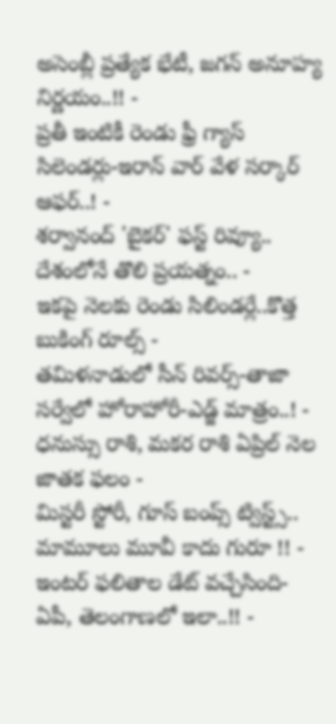అసెంబ్లీ ప్రత్యేక భేటీ, జగన్ అనూహ్య నిర్ణయం..!! -
ప్రతీ ఇంటికీ రెండు ఫ్రీ గ్యాస్ సిలెండర్లు-ఇరాన్ వార్ వేళ సర్కార్ ఆఫర్..! -
శర్వానంద్ 'బైకర్' ఫస్ట్ రివ్యూ.. దేశంలోనే తొలి ప్రయత్నం.. -
ఇకపై నెలకు రెండు సిలిండర్లే..కొత్త బుకింగ్ రూల్స్ -
తమిళనాడులో సీన్ రివర్స్-తాజా సర్వేలో హోరాహోరీ-ఎడ్జ్ మాత్రం..! -
ధనుస్సు రాశి, మకర రాశి ఏప్రిల్ నెల జాతక ఫలం -
మిస్టరీ స్టోరీ, గూస్ బంప్స్ ట్విస్ట్స్.. మామూలు మూవీ కాదు గురూ !! -
ఇంటర్ ఫలితాల డేట్ వచ్చేసింది- ఏపీ, తెలంగాణలో ఇలా..!! -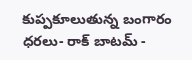కుప్పకూలుతున్న బంగారం ధరలు- రాక్ బాటమ్ -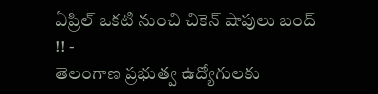ఏప్రిల్ ఒకటి నుంచి చికెన్ షాపులు బంద్ !! -
తెలంగాణ ప్రభుత్వ ఉద్యోగులకు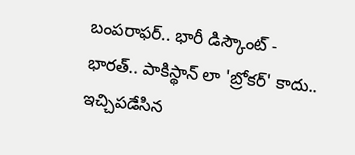బంపరాఫర్.. భారీ డిస్కౌంట్ -
భారత్.. పాకిస్థాన్ లా 'బ్రోకర్' కాదు.. ఇచ్చిపడేసిన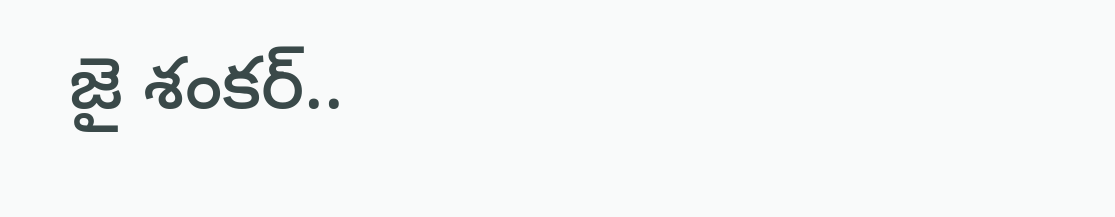జై శంకర్..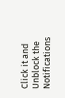Click it and Unblock the Notifications